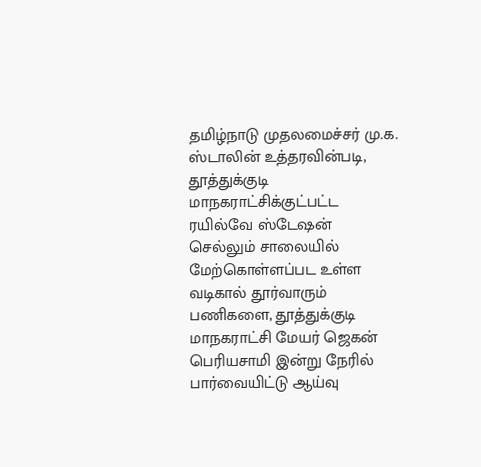தமிழ்நாடு முதலமைச்சர் மு.க. ஸ்டாலின் உத்தரவின்படி, தூத்துக்குடி மாநகராட்சிக்குட்பட்ட ரயில்வே ஸ்டேஷன் செல்லும் சாலையில் மேற்கொள்ளப்பட உள்ள வடிகால் தூர்வாரும் பணிகளை, தூத்துக்குடி மாநகராட்சி மேயர் ஜெகன் பெரியசாமி இன்று நேரில் பார்வையிட்டு ஆய்வு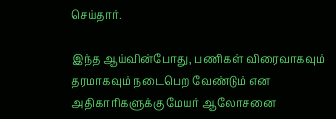செய்தார்.

இந்த ஆய்வின்போது, பணிகள் விரைவாகவும் தரமாகவும் நடைபெற வேண்டும் என அதிகாரிகளுக்கு மேயர் ஆலோசனை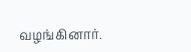வழங்கினார்.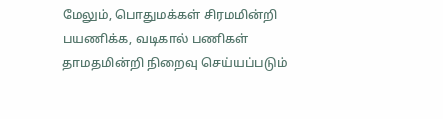மேலும், பொதுமக்கள் சிரமமின்றி பயணிக்க, வடிகால் பணிகள் தாமதமின்றி நிறைவு செய்யப்படும்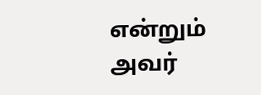என்றும் அவர்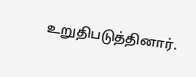உறுதிபடுத்தினார்.